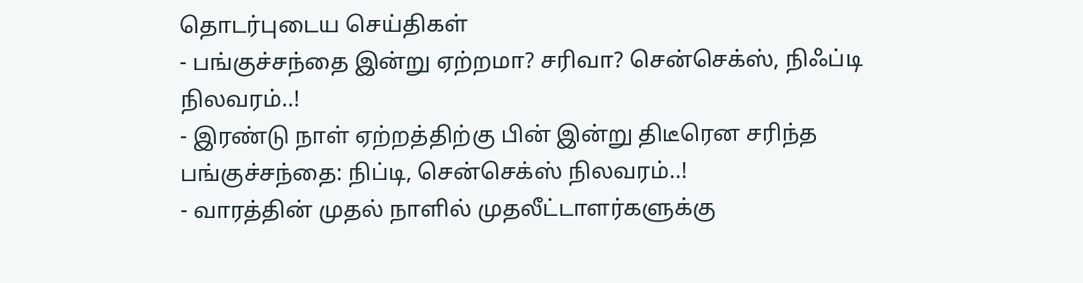தொடர்புடைய செய்திகள்
- பங்குச்சந்தை இன்று ஏற்றமா? சரிவா? சென்செக்ஸ், நிஃப்டி நிலவரம்..!
- இரண்டு நாள் ஏற்றத்திற்கு பின் இன்று திடீரென சரிந்த பங்குச்சந்தை: நிப்டி, சென்செக்ஸ் நிலவரம்..!
- வாரத்தின் முதல் நாளில் முதலீட்டாளர்களுக்கு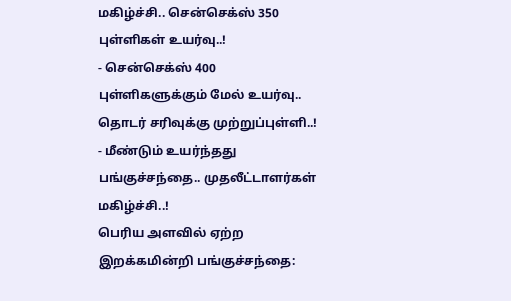மகிழ்ச்சி.. சென்செக்ஸ் 350 புள்ளிகள் உயர்வு..!
- சென்செக்ஸ் 400 புள்ளிகளுக்கும் மேல் உயர்வு.. தொடர் சரிவுக்கு முற்றுப்புள்ளி..!
- மீண்டும் உயர்ந்தது பங்குச்சந்தை.. முதலீட்டாளர்கள் மகிழ்ச்சி..!
பெரிய அளவில் ஏற்ற இறக்கமின்றி பங்குச்சந்தை: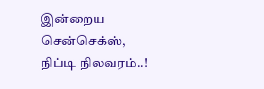இன்றைய சென்செக்ஸ், நிப்டி நிலவரம்..!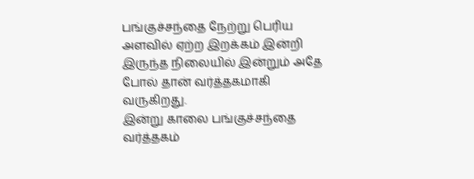பங்குச்சந்தை நேற்று பெரிய அளவில் ஏற்ற இறக்கம் இன்றி இருந்த நிலையில் இன்றும் அதே போல் தான் வர்த்தகமாகி வருகிறது.
இன்று காலை பங்குச்சந்தை வர்த்தகம்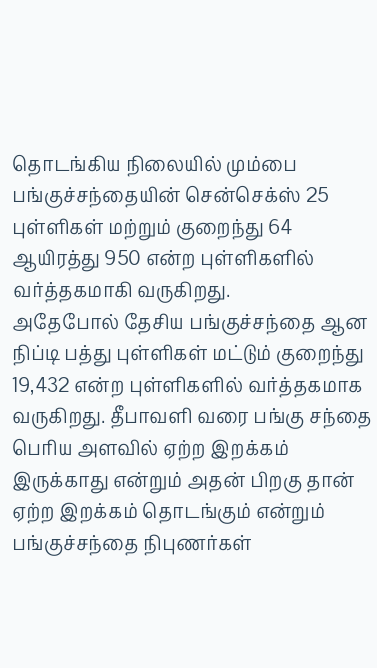தொடங்கிய நிலையில் மும்பை பங்குச்சந்தையின் சென்செக்ஸ் 25 புள்ளிகள் மற்றும் குறைந்து 64 ஆயிரத்து 950 என்ற புள்ளிகளில் வர்த்தகமாகி வருகிறது.
அதேபோல் தேசிய பங்குச்சந்தை ஆன நிப்டி பத்து புள்ளிகள் மட்டும் குறைந்து 19,432 என்ற புள்ளிகளில் வர்த்தகமாக வருகிறது. தீபாவளி வரை பங்கு சந்தை பெரிய அளவில் ஏற்ற இறக்கம் இருக்காது என்றும் அதன் பிறகு தான் ஏற்ற இறக்கம் தொடங்கும் என்றும் பங்குச்சந்தை நிபுணர்கள்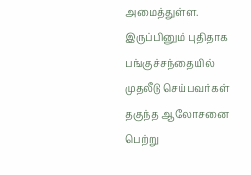அமைத்துள்ள.
இருப்பினும் புதிதாக பங்குச்சந்தையில் முதலீடு செய்பவர்கள் தகுந்த ஆலோசனை பெற்று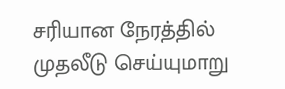சரியான நேரத்தில் முதலீடு செய்யுமாறு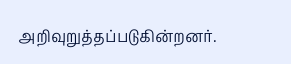அறிவுறுத்தப்படுகின்றனர்.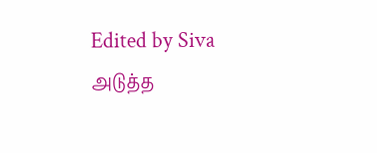Edited by Siva
அடுத்த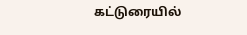கட்டுரையில்